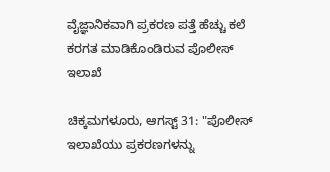ವೈಜ್ಞಾನಿಕವಾಗಿ ಪ್ರಕರಣ ಪತ್ತೆ ಹೆಚ್ಚು ಕಲೆ ಕರಗತ ಮಾಡಿಕೊಂಡಿರುವ ಪೊಲೀಸ್ ಇಲಾಖೆ

ಚಿಕ್ಕಮಗಳೂರು, ಆಗಸ್ಟ್ 31: "ಪೊಲೀಸ್ ಇಲಾಖೆಯು ಪ್ರಕರಣಗಳನ್ನು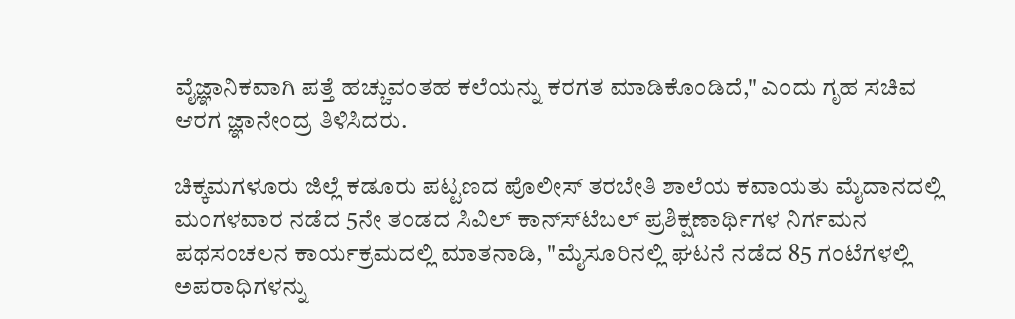ವೈಜ್ಞಾನಿಕವಾಗಿ ಪತ್ತೆ ಹಚ್ಚುವಂತಹ ಕಲೆಯನ್ನು ಕರಗತ ಮಾಡಿಕೊಂಡಿದೆ," ಎಂದು ಗೃಹ ಸಚಿವ ಆರಗ ಜ್ಞಾನೇಂದ್ರ ತಿಳಿಸಿದರು.

ಚಿಕ್ಕಮಗಳೂರು ಜಿಲ್ಲೆ ಕಡೂರು ಪಟ್ಟಣದ ಪೊಲೀಸ್ ತರಬೇತಿ ಶಾಲೆಯ ಕವಾಯತು ಮೈದಾನದಲ್ಲಿ ಮಂಗಳವಾರ ನಡೆದ 5ನೇ ತಂಡದ ಸಿವಿಲ್ ಕಾನ್ಸ್‍ಟೆಬಲ್ ಪ್ರಶಿಕ್ಷಣಾರ್ಥಿಗಳ ನಿರ್ಗಮನ ಪಥಸಂಚಲನ ಕಾರ್ಯಕ್ರಮದಲ್ಲಿ ಮಾತನಾಡಿ, "ಮೈಸೂರಿನಲ್ಲಿ ಘಟನೆ ನಡೆದ 85 ಗಂಟೆಗಳಲ್ಲಿ ಅಪರಾಧಿಗಳನ್ನು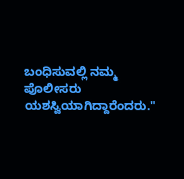ಬಂಧಿಸುವಲ್ಲಿ ನಮ್ಮ ಪೊಲೀಸರು ಯಶಸ್ವಿಯಾಗಿದ್ದಾರೆಂದರು."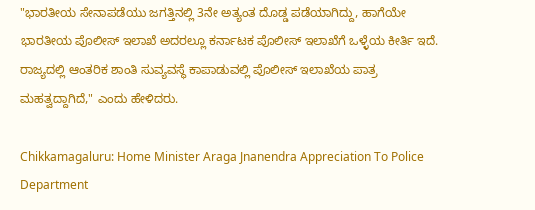"ಭಾರತೀಯ ಸೇನಾಪಡೆಯು ಜಗತ್ತಿನಲ್ಲಿ 3ನೇ ಅತ್ಯಂತ ದೊಡ್ಡ ಪಡೆಯಾಗಿದ್ದು, ಹಾಗೆಯೇ ಭಾರತೀಯ ಪೊಲೀಸ್ ಇಲಾಖೆ ಅದರಲ್ಲೂ ಕರ್ನಾಟಕ ಪೊಲೀಸ್ ಇಲಾಖೆಗೆ ಒಳ್ಳೆಯ ಕೀರ್ತಿ ಇದೆ. ರಾಜ್ಯದಲ್ಲಿ ಆಂತರಿಕ ಶಾಂತಿ ಸುವ್ಯವಸ್ಥೆ ಕಾಪಾಡುವಲ್ಲಿ ಪೊಲೀಸ್ ಇಲಾಖೆಯ ಪಾತ್ರ ಮಹತ್ವದ್ದಾಗಿದೆ," ಎಂದು ಹೇಳಿದರು.

Chikkamagaluru: Home Minister Araga Jnanendra Appreciation To Police Department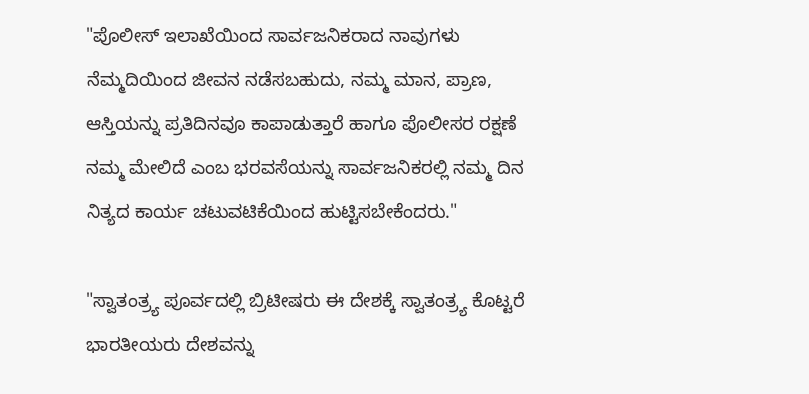"ಪೊಲೀಸ್ ಇಲಾಖೆಯಿಂದ ಸಾರ್ವಜನಿಕರಾದ ನಾವುಗಳು ನೆಮ್ಮದಿಯಿಂದ ಜೀವನ ನಡೆಸಬಹುದು, ನಮ್ಮ ಮಾನ, ಪ್ರಾಣ, ಆಸ್ತಿಯನ್ನು ಪ್ರತಿದಿನವೂ ಕಾಪಾಡುತ್ತಾರೆ ಹಾಗೂ ಪೊಲೀಸರ ರಕ್ಷಣೆ ನಮ್ಮ ಮೇಲಿದೆ ಎಂಬ ಭರವಸೆಯನ್ನು ಸಾರ್ವಜನಿಕರಲ್ಲಿ ನಮ್ಮ ದಿನ ನಿತ್ಯದ ಕಾರ್ಯ ಚಟುವಟಿಕೆಯಿಂದ ಹುಟ್ಟಿಸಬೇಕೆಂದರು."

"ಸ್ವಾತಂತ್ರ್ಯ ಪೂರ್ವದಲ್ಲಿ ಬ್ರಿಟೀಷರು ಈ ದೇಶಕ್ಕೆ ಸ್ವಾತಂತ್ರ್ಯ ಕೊಟ್ಟರೆ ಭಾರತೀಯರು ದೇಶವನ್ನು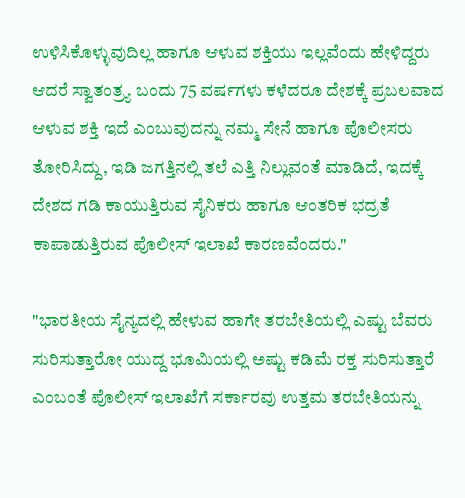ಉಳಿಸಿಕೊಳ್ಳುವುದಿಲ್ಲ ಹಾಗೂ ಆಳುವ ಶಕ್ತಿಯು ಇಲ್ಲವೆಂದು ಹೇಳಿದ್ದರು ಆದರೆ ಸ್ವಾತಂತ್ರ್ಯ ಬಂದು 75 ವರ್ಷಗಳು ಕಳೆದರೂ ದೇಶಕ್ಕೆ ಪ್ರಬಲವಾದ ಆಳುವ ಶಕ್ತಿ ಇದೆ ಎಂಬುವುದನ್ನು ನಮ್ಮ ಸೇನೆ ಹಾಗೂ ಪೊಲೀಸರು ತೋರಿಸಿದ್ದು, ಇಡಿ ಜಗತ್ತಿನಲ್ಲಿ ತಲೆ ಎತ್ತಿ ನಿಲ್ಲುವಂತೆ ಮಾಡಿದೆ, ಇದಕ್ಕೆ ದೇಶದ ಗಡಿ ಕಾಯುತ್ತಿರುವ ಸೈನಿಕರು ಹಾಗೂ ಆಂತರಿಕ ಭದ್ರತೆ ಕಾಪಾಡುತ್ತಿರುವ ಪೊಲೀಸ್ ಇಲಾಖೆ ಕಾರಣವೆಂದರು."

"ಭಾರತೀಯ ಸೈನ್ಯದಲ್ಲಿ ಹೇಳುವ ಹಾಗೇ ತರಬೇತಿಯಲ್ಲಿ ಎಷ್ಟು ಬೆವರು ಸುರಿಸುತ್ತಾರೋ ಯುದ್ದ ಭೂಮಿಯಲ್ಲಿ ಅಷ್ಟು ಕಡಿಮೆ ರಕ್ತ ಸುರಿಸುತ್ತಾರೆ ಎಂಬಂತೆ ಪೊಲೀಸ್ ಇಲಾಖೆಗೆ ಸರ್ಕಾರವು ಉತ್ತಮ ತರಬೇತಿಯನ್ನು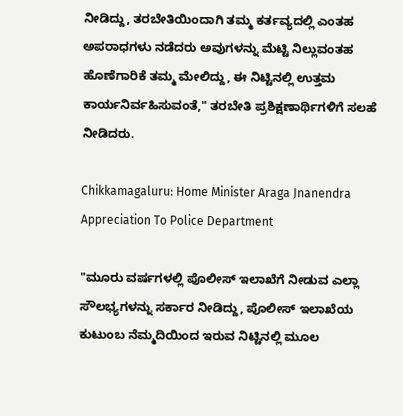ನೀಡಿದ್ದು, ತರಬೇತಿಯಿಂದಾಗಿ ತಮ್ಮ ಕರ್ತವ್ಯದಲ್ಲಿ ಎಂತಹ ಅಪರಾಧಗಳು ನಡೆದರು ಅವುಗಳನ್ನು ಮೆಟ್ಟಿ ನಿಲ್ಲುವಂತಹ ಹೊಣೆಗಾರಿಕೆ ತಮ್ಮ ಮೇಲಿದ್ದು, ಈ ನಿಟ್ಟಿನಲ್ಲಿ ಉತ್ತಮ ಕಾರ್ಯನಿರ್ವಹಿಸುವಂತೆ," ತರಬೇತಿ ಪ್ರಶಿಕ್ಷಣಾರ್ಥಿಗಳಿಗೆ ಸಲಹೆ ನೀಡಿದರು.

Chikkamagaluru: Home Minister Araga Jnanendra Appreciation To Police Department

"ಮೂರು ವರ್ಷಗಳಲ್ಲಿ ಪೊಲೀಸ್ ಇಲಾಖೆಗೆ ನೀಡುವ ಎಲ್ಲಾ ಸೌಲಭ್ಯಗಳನ್ನು ಸರ್ಕಾರ ನೀಡಿದ್ದು, ಪೊಲೀಸ್ ಇಲಾಖೆಯ ಕುಟುಂಬ ನೆಮ್ಮದಿಯಿಂದ ಇರುವ ನಿಟ್ಟಿನಲ್ಲಿ ಮೂಲ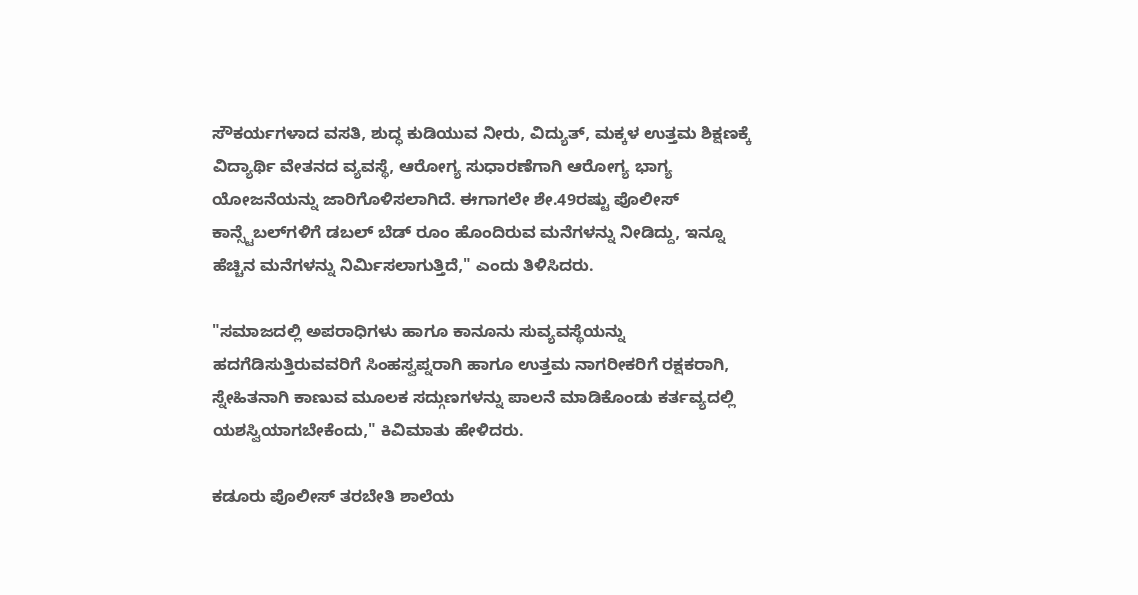ಸೌಕರ್ಯಗಳಾದ ವಸತಿ, ಶುದ್ಧ ಕುಡಿಯುವ ನೀರು, ವಿದ್ಯುತ್, ಮಕ್ಕಳ ಉತ್ತಮ ಶಿಕ್ಷಣಕ್ಕೆ ವಿದ್ಯಾರ್ಥಿ ವೇತನದ ವ್ಯವಸ್ಥೆ, ಆರೋಗ್ಯ ಸುಧಾರಣೆಗಾಗಿ ಆರೋಗ್ಯ ಭಾಗ್ಯ ಯೋಜನೆಯನ್ನು ಜಾರಿಗೊಳಿಸಲಾಗಿದೆ. ಈಗಾಗಲೇ ಶೇ.49ರಷ್ಟು ಪೊಲೀಸ್ ಕಾನ್ಸ್ಟೆಬಲ್‍ಗಳಿಗೆ ಡಬಲ್ ಬೆಡ್ ರೂಂ ಹೊಂದಿರುವ ಮನೆಗಳನ್ನು ನೀಡಿದ್ದು, ಇನ್ನೂ ಹೆಚ್ಚಿನ ಮನೆಗಳನ್ನು ನಿರ್ಮಿಸಲಾಗುತ್ತಿದೆ," ಎಂದು ತಿಳಿಸಿದರು.

"ಸಮಾಜದಲ್ಲಿ ಅಪರಾಧಿಗಳು ಹಾಗೂ ಕಾನೂನು ಸುವ್ಯವಸ್ಥೆಯನ್ನು ಹದಗೆಡಿಸುತ್ತಿರುವವರಿಗೆ ಸಿಂಹಸ್ವಪ್ನರಾಗಿ ಹಾಗೂ ಉತ್ತಮ ನಾಗರೀಕರಿಗೆ ರಕ್ಷಕರಾಗಿ, ಸ್ನೇಹಿತನಾಗಿ ಕಾಣುವ ಮೂಲಕ ಸದ್ಗುಣಗಳನ್ನು ಪಾಲನೆ ಮಾಡಿಕೊಂಡು ಕರ್ತವ್ಯದಲ್ಲಿ ಯಶಸ್ವಿಯಾಗಬೇಕೆಂದು," ಕಿವಿಮಾತು ಹೇಳಿದರು.

ಕಡೂರು ಪೊಲೀಸ್ ತರಬೇತಿ ಶಾಲೆಯ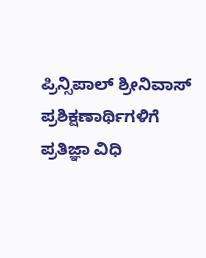ಪ್ರಿನ್ಸಿಪಾಲ್ ಶ್ರೀನಿವಾಸ್ ಪ್ರಶಿಕ್ಷಣಾರ್ಥಿಗಳಿಗೆ ಪ್ರತಿಜ್ಞಾ ವಿಧಿ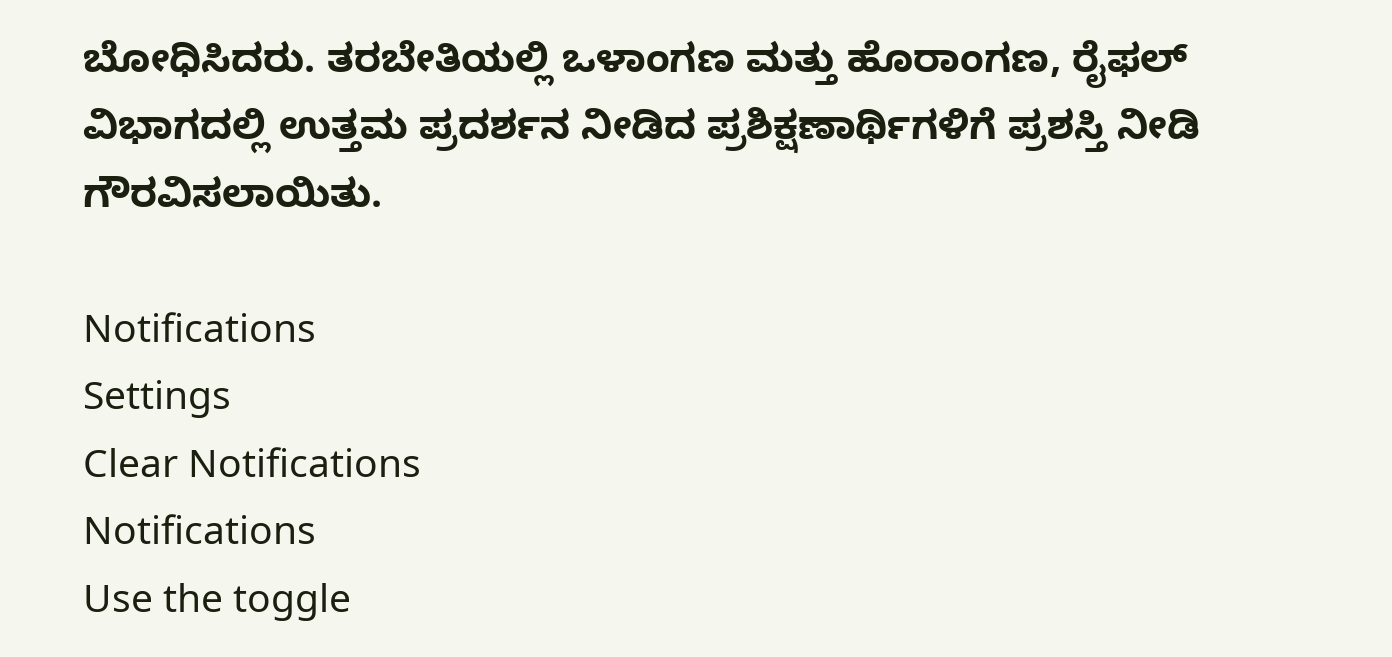ಬೋಧಿಸಿದರು. ತರಬೇತಿಯಲ್ಲಿ ಒಳಾಂಗಣ ಮತ್ತು ಹೊರಾಂಗಣ, ರೈಫಲ್ ವಿಭಾಗದಲ್ಲಿ ಉತ್ತಮ ಪ್ರದರ್ಶನ ನೀಡಿದ ಪ್ರಶಿಕ್ಷಣಾರ್ಥಿಗಳಿಗೆ ಪ್ರಶಸ್ತಿ ನೀಡಿ ಗೌರವಿಸಲಾಯಿತು.

Notifications
Settings
Clear Notifications
Notifications
Use the toggle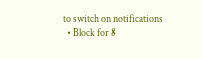to switch on notifications
  • Block for 8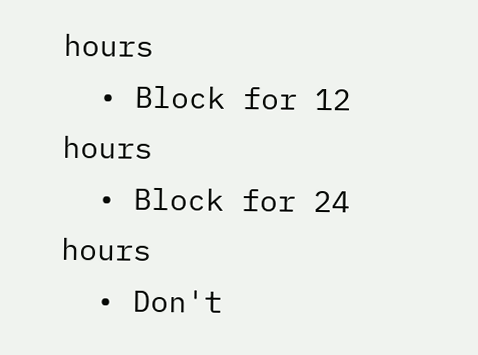hours
  • Block for 12 hours
  • Block for 24 hours
  • Don't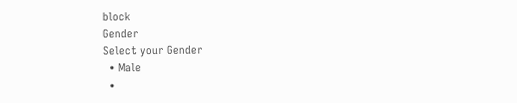block
Gender
Select your Gender
  • Male
  •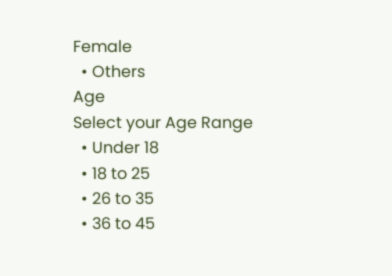Female
  • Others
Age
Select your Age Range
  • Under 18
  • 18 to 25
  • 26 to 35
  • 36 to 45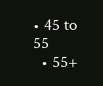• 45 to 55
  • 55+